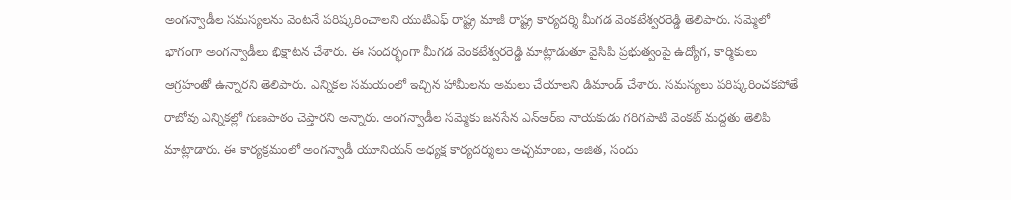అంగన్వాడీల సమస్యలను వెంటనే పరిష్కరించాలని యుటిఎఫ్ రాష్ట్ర మాజీ రాష్ట్ర కార్యదర్శి మీగడ వెంకటేశ్వరరెడ్డి తెలిపారు. సమ్మెలో భాగంగా అంగన్వాడీలు భిక్షాటన చేశారు. ఈ సందర్భంగా మీగడ వెంకటేశ్వరరెడ్డి మాట్లాడుతూ వైసిపి ప్రభుత్వంపై ఉద్యోగ, కార్మికులు ఆగ్రహంతో ఉన్నారని తెలిపారు. ఎన్నికల సమయంలో ఇచ్చిన హామీలను అమలు చేయాలని డిమాండ్ చేశారు. సమస్యలు పరిష్కరించకపోతే రాబోవు ఎన్నికల్లో గుణపాఠం చెప్తారని అన్నారు. అంగన్వాడీల సమ్మెకు జనసేన ఎన్ఆర్ఐ నాయకుడు గరిగపాటి వెంకట్ మద్దతు తెలిపి మాట్లాడారు. ఈ కార్యక్రమంలో అంగన్వాడీ యూనియన్ అధ్యక్ష కార్యదర్శులు అచ్చమాంబ, అజిత, సందు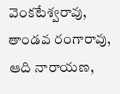వెంకటేశ్వరావు, తాండవ రంగారావు, ఆది నారాయణ,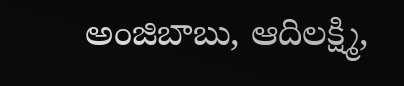అంజిబాబు, ఆదిలక్ష్మి,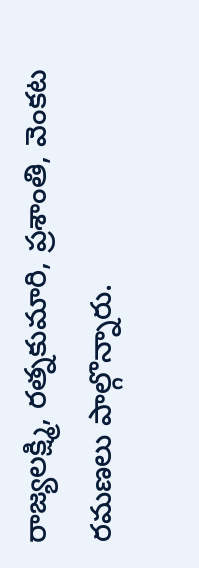రాజ్యలక్ష్మి, రత్నకుమారి, ప్రశాంతి, వెంకట రమణలు పాల్గొన్నారు.